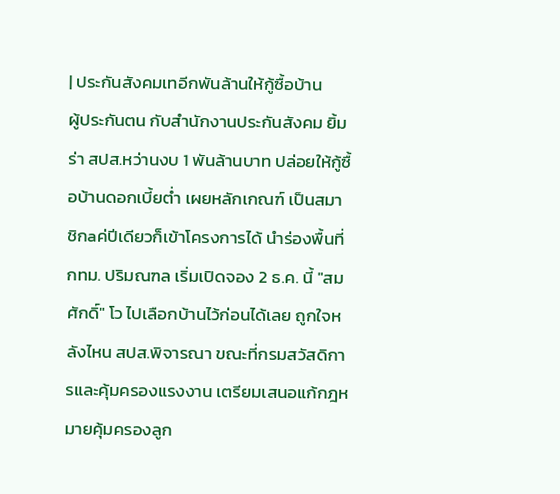| ประกันสังคมเทอีกพันล้านให้กู้ซื้อบ้าน
ผู้ประกันตน กับสำนักงานประกันสังคม ยิ้มร่า สปส.หว่านงบ 1 พันล้านบาท ปล่อยให้กู้ซื้อบ้านดอกเบี้ยต่ำ เผยหลักเกณฑ์ เป็นสมาชิกaค่ปีเดียวก็เข้าโครงการได้ นำร่องพื้นที่กทม. ปริมณฑล เริ่มเปิดจอง 2 ธ.ค. นี้ "สมศักดิ์" โว ไปเลือกบ้านไว้ก่อนได้เลย ถูกใจหลังไหน สปส.พิจารณา ขณะที่กรมสวัสดิการและคุ้มครองแรงงาน เตรียมเสนอแก้กฎหมายคุ้มครองลูก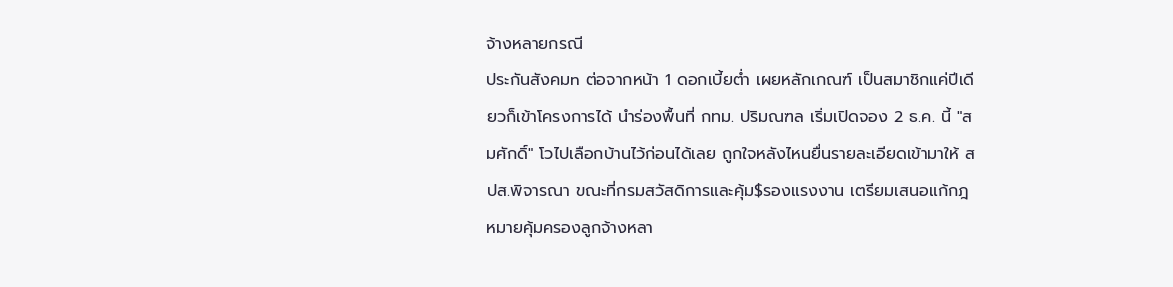จ้างหลายกรณี
ประกันสังคมn ต่อจากหน้า 1 ดอกเบี้ยต่ำ เผยหลักเกณฑ์ เป็นสมาชิกแค่ปีเดียวก็เข้าโครงการได้ นำร่องพื้นที่ กทม. ปริมณฑล เริ่มเปิดจอง 2 ธ.ค. นี้ "สมศักดิ์" โวไปเลือกบ้านไว้ก่อนได้เลย ถูกใจหลังไหนยื่นรายละเอียดเข้ามาให้ สปส.พิจารณา ขณะที่กรมสวัสดิการและคุ้ม$รองแรงงาน เตรียมเสนอแก้กฎหมายคุ้มครองลูกจ้างหลา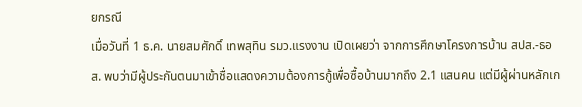ยกรณี
เมื่อวันที่ 1 ธ.ค. นายสมศักดิ์ เทพสุทิน รมว.แรงงาน เปิดเผยว่า จากการศึกษาโครงการบ้าน สปส.-ธอส. พบว่ามีผู้ประกันตนมาเข้าชื่อแสดงความต้องการกู้เพื่อซื้อบ้านมากถึง 2.1 แสนคน แต่มีผู้ผ่านหลักเก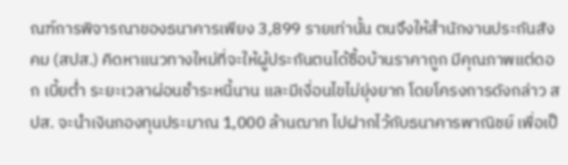ณฑ์การพิจารณาของธนาคารเพียง 3,899 รายเท่านั้น ตนจึงให้สำนักงานประกันสังคม (สปส.) คิดหาแนวทางใหม่ที่จะให้ผู้ประกันตนได้ซื้อบ้านราคาถูก มีคุณภาพแต่ดอก เบี้ยต่ำ ระยะเวลาผ่อนชำระหนี้นาน และมีเงื่อนไขไม่ยุ่งยาก โดยโครงการดังกล่าว สปส. จะนำเงินกองทุนประมาณ 1,000 ล้านฒาท ไปฝากไว้กับธนาคารพาณิชย์ เพื่อเป็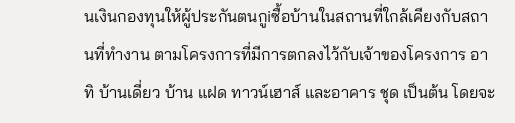นเงินกองทุนให้ผู้ประกันตนกูiซื้อบ้านในสถานที่ใกล้เคียงกับสถานที่ทำงาน ตามโครงการที่มีการตกลงไว้กับเจ้าของโครงการ อาทิ บ้านเดี่ยว บ้าน แฝด ทาวน์เฮาส์ และอาคาร ชุด เป็นต้น โดยจะ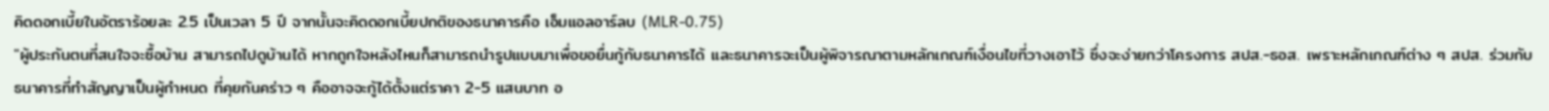คิดดอกเบี้ยในอัตราร้อยละ 2.5 เป็นเวลา 5 ปี จากนั้นจะคิดดอกเบี้ยปกติของธนาคารคือ เอ็มแอลอาร์ลบ (MLR-0.75)
"ผู้ประกันตนที่สนใจจะซื้อบ้าน สามารถไปดูบ้านได้ หากถูกใจหลังไหนก็สามารถนำรูปแบบมาเพื่อขอยื่นกู้กับธนาคารได้ และธนาคารจะเป็นผู้พิจารณาตามหลักเกณฑ์เงื่อนไขที่วางเอาไว้ ซึ่งจะง่ายกว่าโครงการ สปส.-ธอส. เพราะหลักเกณฑ์ต่าง ๆ สปส. ร่วมกับธนาคารที่ทำสัญญาเป็นผู้กำหนด ที่คุยกันคร่าว ๆ คืออาจจะกู้ได้ตั้งแต่ราคา 2-5 แสนบาท อ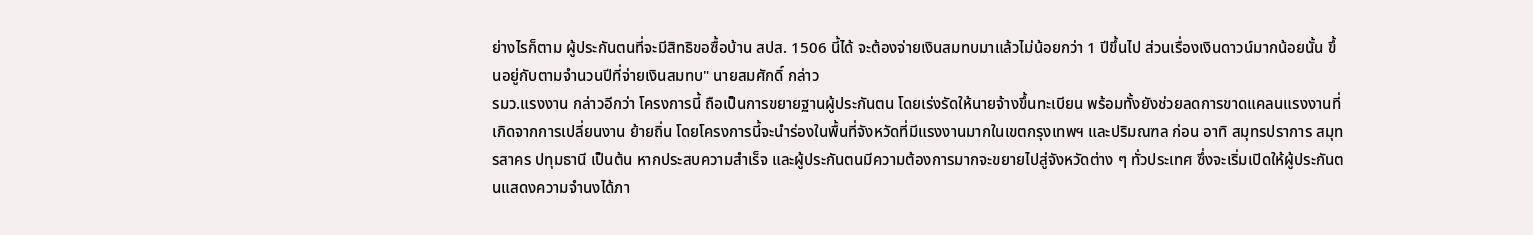ย่างไรก็ตาม ผู้ประกันตนที่จะมีสิทธิขอซื้อบ้าน สปส. 1506 นี้ได้ จะต้องจ่ายเงินสมทบมาแล้วไม่น้อยกว่า 1 ปีขึ้นไป ส่วนเรื่องเงินดาวน์มากน้อยนั้น ขึ้นอยู่กับตามจำนวนปีที่จ่ายเงินสมทบ" นายสมศักดิ์ กล่าว
รมว.แรงงาน กล่าวอีกว่า โครงการนี้ ถือเป็นการขยายฐานผู้ประกันตน โดยเร่งรัดให้นายจ้างขึ้นทะเบียน พร้อมทั้งยังช่วยลดการขาดแคลนแรงงานที่เกิดจากการเปลี่ยนงาน ย้ายถิ่น โดยโครงการนี้จะนำร่องในพื้นที่จังหวัดที่มีแรงงานมากในเขตกรุงเทพฯ และปริมณฑล ก่อน อาทิ สมุทรปราการ สมุทรสาคร ปทุมธานี เป็นต้น หากประสบความสำเร็จ และผู้ประกันตนมีความต้องการมากจะขยายไปสู่จังหวัดต่าง ๆ ทั่วประเทศ ซึ่งจะเริ่มเปิดให้ผู้ประกันตนแสดงความจำนงได้ภา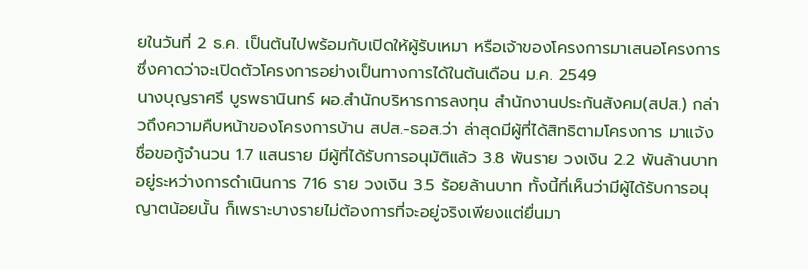ยในวันที่ 2 ธ.ค. เป็นต้นไปพร้อมกับเปิดให้ผู้รับเหมา หรือเจ้าของโครงการมาเสนอโครงการ ซึ่งคาดว่าจะเปิดตัวโครงการอย่างเป็นทางการได้ในต้นเดือน ม.ค. 2549
นางบุญราศรี บูรพธานินทร์ ผอ.สำนักบริหารการลงทุน สำนักงานประกันสังคม(สปส.) กล่าวถึงความคืบหน้าของโครงการบ้าน สปส.-ธอส.ว่า ล่าสุดมีผู้ที่ได้สิทธิตามโครงการ มาแจ้งชื่อขอกู้จำนวน 1.7 แสนราย มีผู้ที่ได้รับการอนุมัติแล้ว 3.8 พันราย วงเงิน 2.2 พันล้านบาท อยู่ระหว่างการดำเนินการ 716 ราย วงเงิน 3.5 ร้อยล้านบาท ทั้งนี้ที่เห็นว่ามีผู้ได้รับการอนุญาตน้อยนั้น ก็เพราะบางรายไม่ต้องการที่จะอยู่จริงเพียงแต่ยื่นมา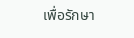เพื่อรักษา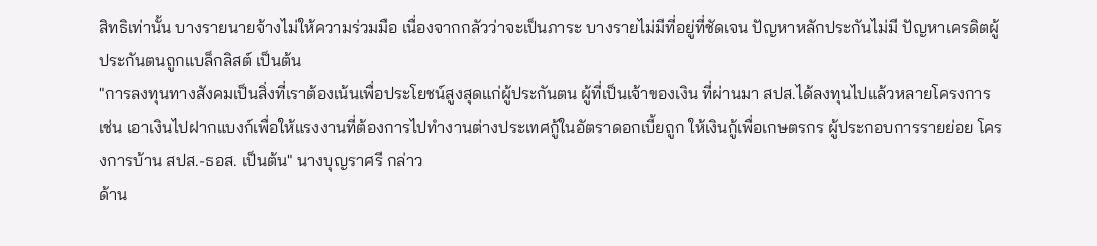สิทธิเท่านั้น บางรายนายจ้างไม่ให้ความร่วมมือ เนื่องจากกลัวว่าจะเป็นภาระ บางรายไม่มีที่อยู่ที่ชัดเจน ปัญหาหลักประกันไม่มี ปัญหาเครดิตผู้ประกันตนถูกแบล็กลิสต์ เป็นต้น
"การลงทุนทางสังคมเป็นสิ่งที่เราต้องเน้นเพื่อประโยชน์สูงสุดแก่ผู้ประกันตน ผู้ที่เป็นเจ้าของเงิน ที่ผ่านมา สปส.ได้ลงทุนไปแล้วหลายโครงการ เช่น เอาเงินไปฝากแบงก์เพื่อให้แรงงานที่ต้องการไปทำงานต่างประเทศกู้ในอัตราดอกเบี้ยถูก ให้เงินกู้เพื่อเกษตรกร ผู้ประกอบการรายย่อย โครงการบ้าน สปส.-ธอส. เป็นต้น" นางบุญราศรี กล่าว
ด้าน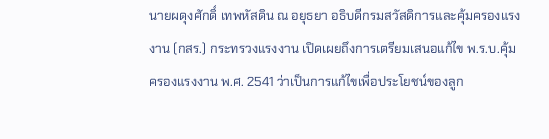นายผดุงศักดิ์ เทพหัสดิน ณ อยุธยา อธิบดีกรมสวัสดิการและคุ้มครองแรงงาน (กสร.) กระทรวงแรงงาน เปิดเผยถึงการเตรียมเสนอแก้ไข พ.ร.บ.คุ้มครองแรงงาน พ.ศ. 2541 ว่าเป็นการแก้ไขเพื่อประโยชน์ของลูก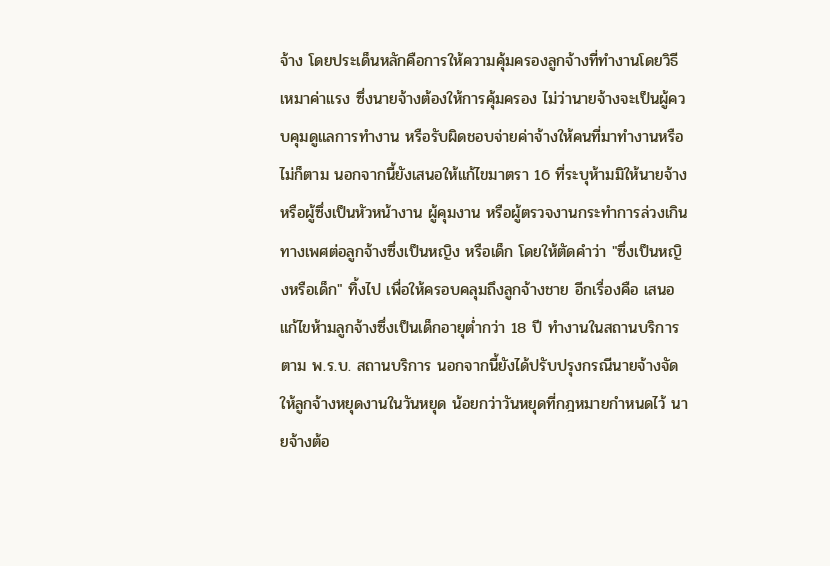จ้าง โดยประเด็นหลักคือการให้ความคุ้มครองลูกจ้างที่ทำงานโดยวิธีเหมาค่าแรง ซึ่งนายจ้างต้องให้การคุ้มครอง ไม่ว่านายจ้างจะเป็นผู้ควบคุมดูแลการทำงาน หรือรับผิดชอบจ่ายค่าจ้างให้คนที่มาทำงานหรือไม่ก็ตาม นอกจากนี้ยังเสนอให้แก้ไขมาตรา 16 ที่ระบุห้ามมิให้นายจ้างหรือผู้ซึ่งเป็นหัวหน้างาน ผู้คุมงาน หรือผู้ตรวจงานกระทำการล่วงเกินทางเพศต่อลูกจ้างซึ่งเป็นหญิง หรือเด็ก โดยให้ตัดคำว่า "ซึ่งเป็นหญิงหรือเด็ก" ทิ้งไป เพื่อให้ครอบคลุมถึงลูกจ้างชาย อีกเรื่องคือ เสนอแก้ไขห้ามลูกจ้างซึ่งเป็นเด็กอายุต่ำกว่า 18 ปี ทำงานในสถานบริการตาม พ.ร.บ. สถานบริการ นอกจากนี้ยังได้ปรับปรุงกรณีนายจ้างจัดให้ลูกจ้างหยุดงานในวันหยุด น้อยกว่าวันหยุดที่กฎหมายกำหนดไว้ นายจ้างต้อ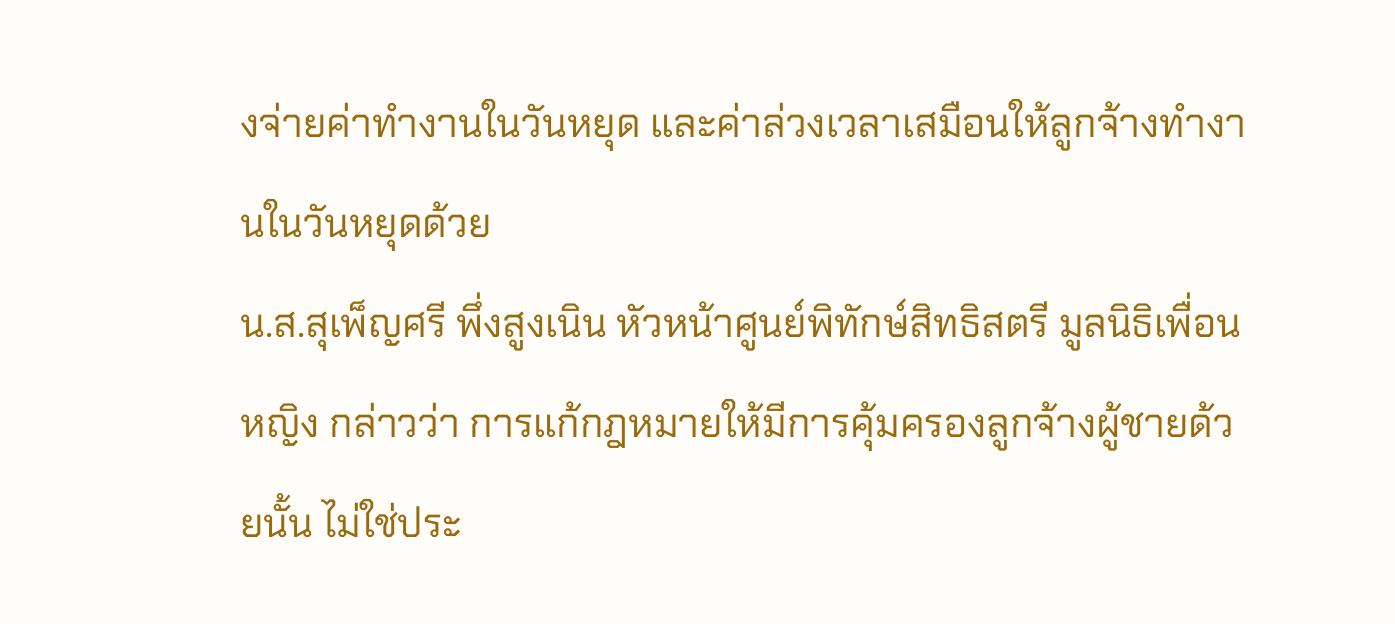งจ่ายค่าทำงานในวันหยุด และค่าล่วงเวลาเสมือนให้ลูกจ้างทำงานในวันหยุดด้วย
น.ส.สุเพ็ญศรี พึ่งสูงเนิน หัวหน้าศูนย์พิทักษ์สิทธิสตรี มูลนิธิเพื่อนหญิง กล่าวว่า การแก้กฎหมายให้มีการคุ้มครองลูกจ้างผู้ชายด้วยนั้น ไม่ใช่ประ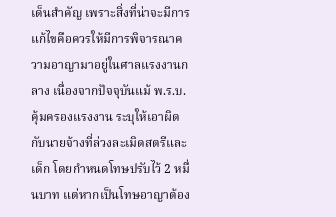เด็นสำคัญ เพราะสิ่งที่น่าจะมีการแก้ไขคือควรให้มีการพิจารณาความอาญามาอยู่ในศาลแรงงานกลาง เนื่องจากปัจจุบันแม้ พ.ร.บ. คุ้มครองแรงงาน ระบุให้เอาผิดกับนายจ้างที่ล่วงละเมิดสตรีและเด็ก โดยกำหนดโทษปรับไว้ 2 หมื่นบาท แต่หากเป็นโทษอาญาต้อง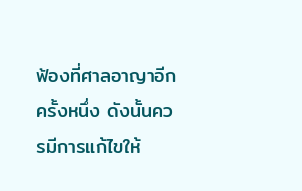ฟ้องที่ศาลอาญาอีกครั้งหนึ่ง ดังนั้นควรมีการแก้ไขให้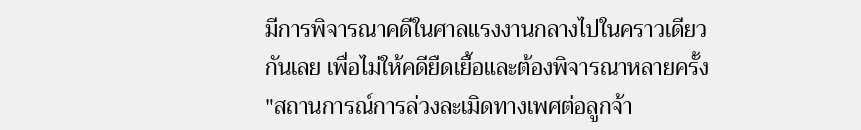มีการพิจารณาคดีในศาลแรงงานกลางไปในคราวเดียว กันเลย เพื่อไม่ให้คดียืดเยื้อและต้องพิจารณาหลายครั้ง "สถานการณ์การล่วงละเมิดทางเพศต่อลูกจ้า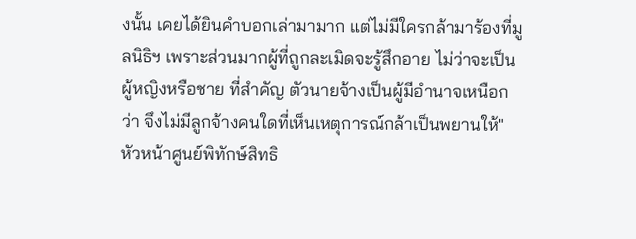งนั้น เคยได้ยินคำบอกเล่ามามาก แต่ไม่มีใครกล้ามาร้องที่มูลนิธิฯ เพราะส่วนมากผู้ที่ถูกละเมิดจะรู้สึกอาย ไม่ว่าจะเป็นผู้หญิงหรือชาย ที่สำคัญ ตัวนายจ้างเป็นผู้มีอำนาจเหนือกว่า จึงไม่มีลูกจ้างคนใดที่เห็นเหตุการณ์กล้าเป็นพยานให้" หัวหน้าศูนย์พิทักษ์สิทธิ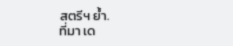สตรีฯ ย้ำ.
ที่มา เด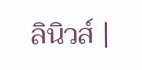ลินิวส์ |